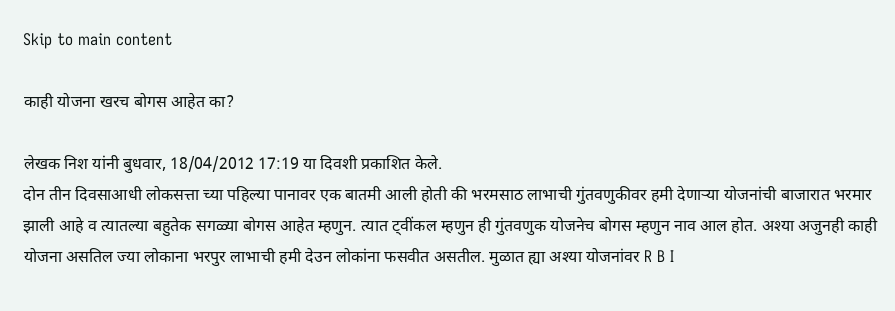Skip to main content

काही योजना खरच बोगस आहेत का?

लेखक निश यांनी बुधवार, 18/04/2012 17:19 या दिवशी प्रकाशित केले.
दोन तीन दिवसाआधी लोकसत्ता च्या पहिल्या पानावर एक बातमी आली होती की भरमसाठ लाभाची गुंतवणुकीवर हमी देणार्‍या योजनांची बाजारात भरमार झाली आहे व त्यातल्या बहुतेक सगळ्या बोगस आहेत म्हणुन. त्यात ट्वींकल म्हणुन ही गुंतवणुक योजनेच बोगस म्हणुन नाव आल होत. अश्या अजुनही काही योजना असतिल ज्या लोकाना भरपुर लाभाची हमी देउन लोकांना फसवीत असतील. मुळात ह्या अश्या योजनांवर R B I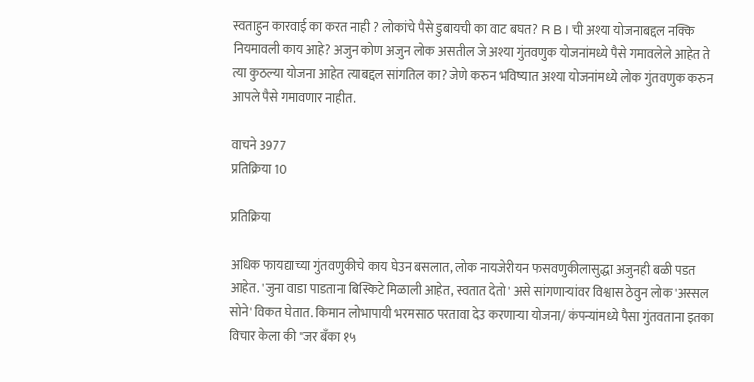स्वताहुन कारवाई का करत नाही ? लोकांचे पैसे डुबायची का वाट बघत? R B I ची अश्या योजनाबद्दल नक्कि नियमावली काय आहे? अजुन कोण अजुन लोक असतील जे अश्या गुंतवणुक योजनांमध्ये पैसे गमावलेले आहेत ते त्या कुठल्या योजना आहेत त्याबद्दल सांगतिल का? जेणे करुन भविष्यात अश्या योजनांमध्ये लोक गुंतवणुक करुन आपले पैसे गमावणार नाहीत.

वाचने 3977
प्रतिक्रिया 10

प्रतिक्रिया

अधिक फायद्याच्या गुंतवणुकीचे काय घेउन बसलात, लोक नायजेरीयन फसवणुकीलासुद्धा अजुनही बळी पडत आहेत. 'जुना वाडा पाडताना बिस्किटे मिळाली आहेत, स्वतात देतो' असे सांगणार्‍यांवर विश्वास ठेवुन लोक 'अस्सल सोने' विकत घेतात. किमान लोभापायी भरमसाठ परतावा देउ करणार्‍या योजना/ कंपन्यांमध्ये पैसा गुंतवताना इतका विचार केला की "जर बँका १५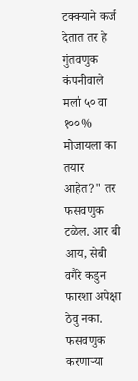टक्क्याने कर्ज देतात तर हे गुंतवणुक कंपनीवाले मला॑ ५० वा १००% मोजायला का तयार आहेत?" तर फसवणुक टळेल. आर बी आय, सेबी वगैरे कडुन फारशा अपेक्षा ठेवु नका. फसवणुक करणार्‍या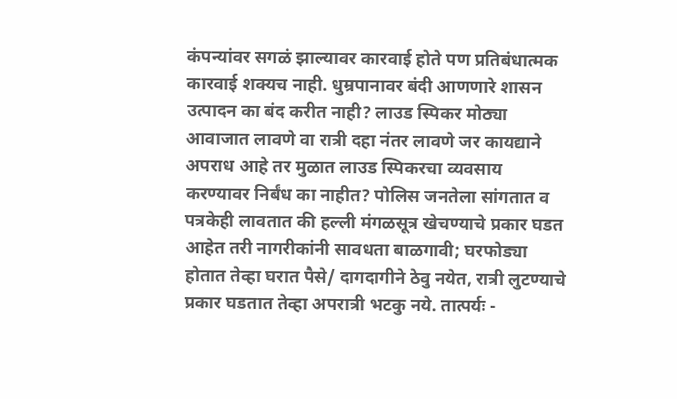कंपन्यांवर सगळं झाल्यावर कारवाई होते पण प्रतिबंधात्मक कारवाई शक्यच नाही. धुम्रपानावर बंदी आणणारे शासन उत्पादन का बंद करीत नाही? लाउड स्पिकर मोठ्या आवाजात लावणे वा रात्री दहा नंतर लावणे जर कायद्याने अपराध आहे तर मुळात लाउड स्पिकरचा व्यवसाय करण्यावर निर्बंध का नाहीत? पोलिस जनतेला सांगतात व पत्रकेही लावतात की हल्ली मंगळसूत्र खेचण्याचे प्रकार घडत आहेत तरी नागरीकांनी सावधता बाळगावी; घरफोड्या होतात तेव्हा घरात पैसे/ दागदागीने ठेवु नयेत, रात्री लुटण्याचे प्रकार घडतात तेव्हा अपरात्री भटकु नये. तात्पर्यः -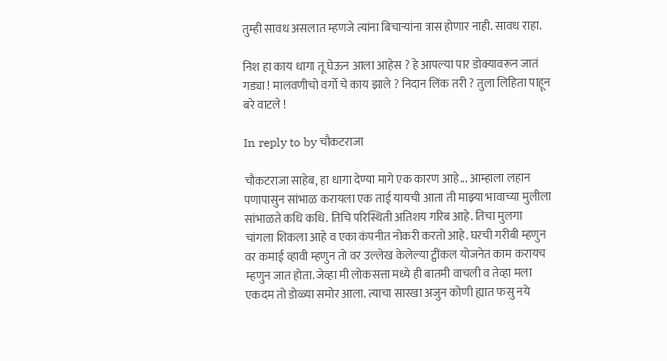तुम्ही सावध असलात म्हणजे त्यांना बिचार्‍यांना त्रास होणार नाही. सावध राहा.

निश हा काय धागा तू घेऊन आला आहेस ? हे आपल्या पार डोक्यावरून जातं गड्या ! मालवणीचो वर्गो चे काय झाले ? निदान लिंक तरी ? तुला लिहिता पाहून बरे वाटले !

In reply to by चौकटराजा

चौकटराजा साहेब, हा धागा देण्या मागे एक कारण आहे... आम्हाला लहान पणापासुन सांभाळ करायला एक ताई यायची आता ती माझ्या भावाच्या मुलीला सांभाळते कधि कधि. तिचि परिस्थिती अतिशय गरिब आहे. तिचा मुलगा चांगला शिकला आहे व एका कंपनीत नोकरी करतो आहे. घरची गरीबी म्हणुन वर कमाई व्हावी म्हणुन तो वर उल्लेख केलेल्या ट्वींकल योजनेत काम करायच म्हणुन जात होता. जेव्हा मी लोकसत्ता मध्ये ही बातमी वाचली व तेव्हा मला एकदम तो डोळ्या समोर आला. त्याचा सारखा अजुन कोणी ह्यात फसु नये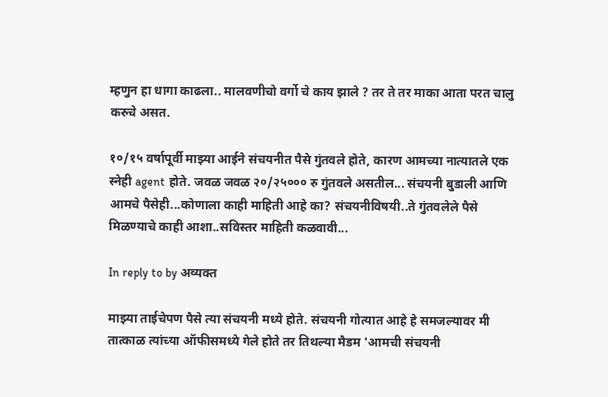म्हणुन हा धागा काढला.. मालवणीचो वर्गो चे काय झाले ? तर ते तर माका आता परत चालु करुचे असत.

१०/१५ वर्षापूर्वी माझ्या आईने संचयनीत पैसे गुंतवले होते, कारण आमच्या नात्यातले एक स्नेही agent होते. जवळ जवळ २०/२५००० रु गुंतवले असतील... संचयनी बुडाली आणि आमचे पैसेही...कोणाला काही माहिती आहे का? संचयनीविषयी..ते गुंतवलेले पैसे मिळण्याचे काही आशा..सविस्तर माहिती कळवावी...

In reply to by अव्यक्त

माझ्या ताईचेपण पैसे त्या संचयनी मध्ये होते. संचयनी गोत्यात आहे हे समजल्यावर मी तात्काळ त्यांच्या ऑफीसमध्ये गेले होते तर तिथल्या मैडम 'आमची संचयनी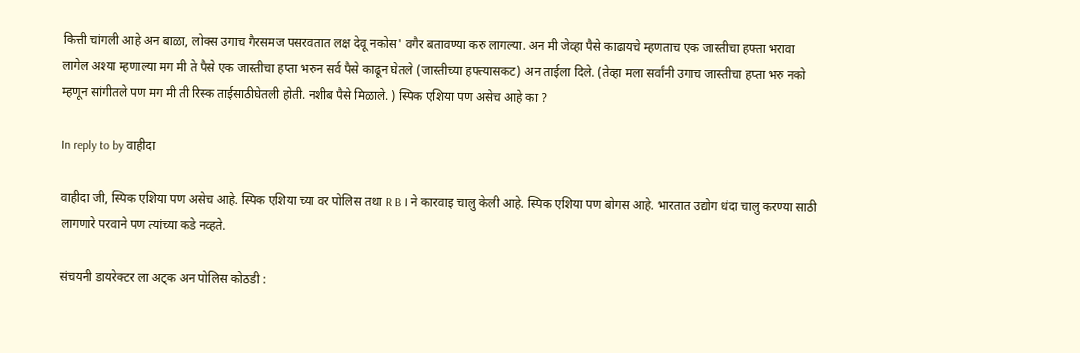कित्ती चांगली आहे अन बाळा, लोक्स उगाच गैरसमज पसरवतात लक्ष देवू नकोस' वगैर बतावण्या करु लागल्या. अन मी जेव्हा पैसे काढायचे म्हणताच एक जास्तीचा हफ्ता भरावा लागेल अश्या म्हणाल्या मग मी ते पैसे एक जास्तीचा हप्ता भरुन सर्व पैसे काढून घेतले (जास्तीच्या हफ्त्यासकट) अन ताईला दिले. (तेव्हा मला सर्वांनी उगाच जास्तीचा हप्ता भरु नको म्हणून सांगीतले पण मग मी ती रिस्क ताईसाठीघेतली होती. नशीब पैसे मिळाले. ) स्पिक एशिया पण असेच आहे का ?

In reply to by वाहीदा

वाहीदा जी, स्पिक एशिया पण असेच आहे. स्पिक एशिया च्या वर पोलिस तथा R B I ने कारवाइ चालु केली आहे. स्पिक एशिया पण बोगस आहे. भारतात उद्योग धंदा चालु करण्या साठी लागणारे परवाने पण त्यांच्या कडे नव्हते.

संचयनी डायरेक्टर ला अट्क अन पोलिस कोठडी :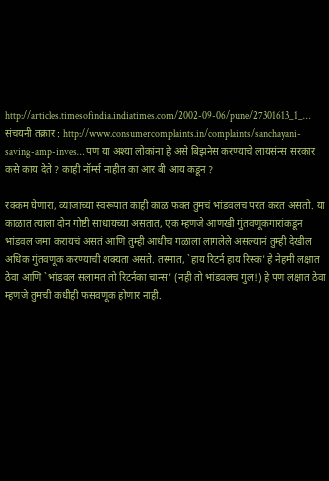http://articles.timesofindia.indiatimes.com/2002-09-06/pune/27301613_1_… संचयनी तक्रार : http://www.consumercomplaints.in/complaints/sanchayani-saving-amp-inves… पण या अश्या लोकांना हे असे बिझनेस करण्याचे लायसंन्स सरकार कसे काय देते ? काही नॉर्म्स नाहीत का आर बी आय कडून ?

रक्कम घेणारा, व्याजाच्या स्वरूपात काही काळ फक्त तुमचं भांडवलच परत करत असतो. या काळात त्याला दोन गोष्टी साधायच्या असतात, एक म्हणजे आणखी गुंतवणूकगारांकडून भांडवल जमा करायचं असतं आणि तुम्ही आधीच गळाला लागलेले असल्यानं तुम्ही देखील अधिक गुंतवणूक करण्याची शक्यता असते. तस्मात, `हाय रिटर्न हाय रिस्क' हे नेहमी लक्षात ठेवा आणि `भांडवल सलामत तो रिटर्नका चान्स' (नही तो भांडवलच गुल!) हे पण लक्षात ठेवा म्हणजे तुमची कधीही फसवणूक होणार नाही.